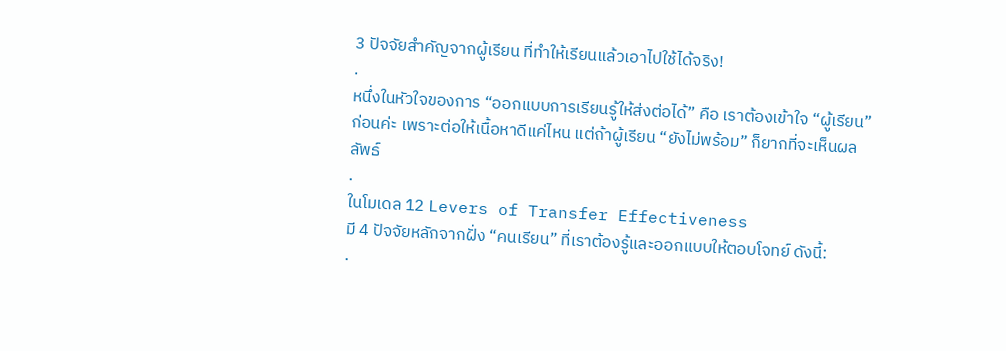3 ปัจจัยสำคัญจากผู้เรียน ที่ทำให้เรียนแล้วเอาไปใช้ได้จริง!
.
หนึ่งในหัวใจของการ “ออกแบบการเรียนรู้ให้ส่งต่อได้” คือ เราต้องเข้าใจ “ผู้เรียน” ก่อนค่ะ เพราะต่อให้เนื้อหาดีแค่ไหน แต่ถ้าผู้เรียน “ยังไม่พร้อม” ก็ยากที่จะเห็นผลลัพธ์
.
ในโมเดล 12 Levers of Transfer Effectiveness
มี 4 ปัจจัยหลักจากฝั่ง “คนเรียน” ที่เราต้องรู้และออกแบบให้ตอบโจทย์ ดังนี้:
.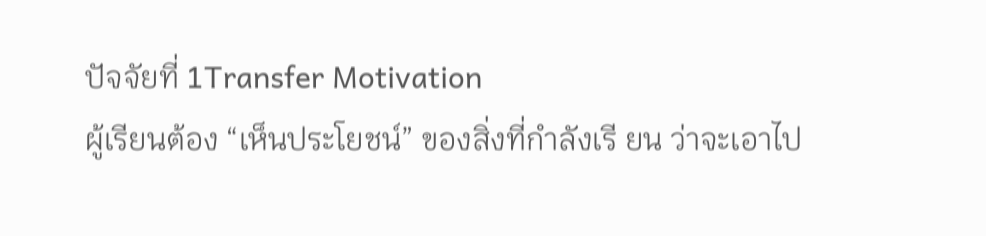ปัจจัยที่ 1Transfer Motivation
ผู้เรียนต้อง “เห็นประโยชน์” ของสิ่งที่กำลังเรี ยน ว่าจะเอาไป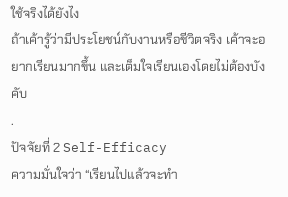ใช้จริงได้ยังไง
ถ้าเค้ารู้ว่ามีประโยชน์กับงานหรือชีวิตจริง เค้าจะอยากเรียนมากขึ้น และเต็มใจเรียนเองโดยไม่ต้องบังคับ
.
ปัจจัยที่ 2 Self-Efficacy
ความมั่นใจว่า “เรียนไปแล้วจะทำ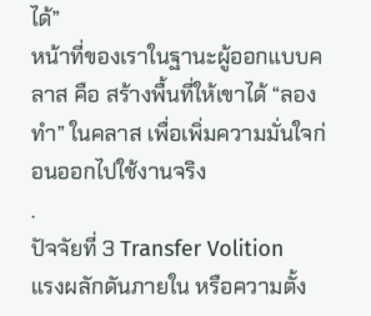ได้”
หน้าที่ของเราในฐานะผู้ออกแบบคลาส คือ สร้างพื้นที่ให้เขาได้ “ลองทำ” ในคลาส เพื่อเพิ่มความมั่นใจก่อนออกไปใช้งานจริง
.
ปัจจัยที่ 3 Transfer Volition
แรงผลักดันภายใน หรือความตั้ง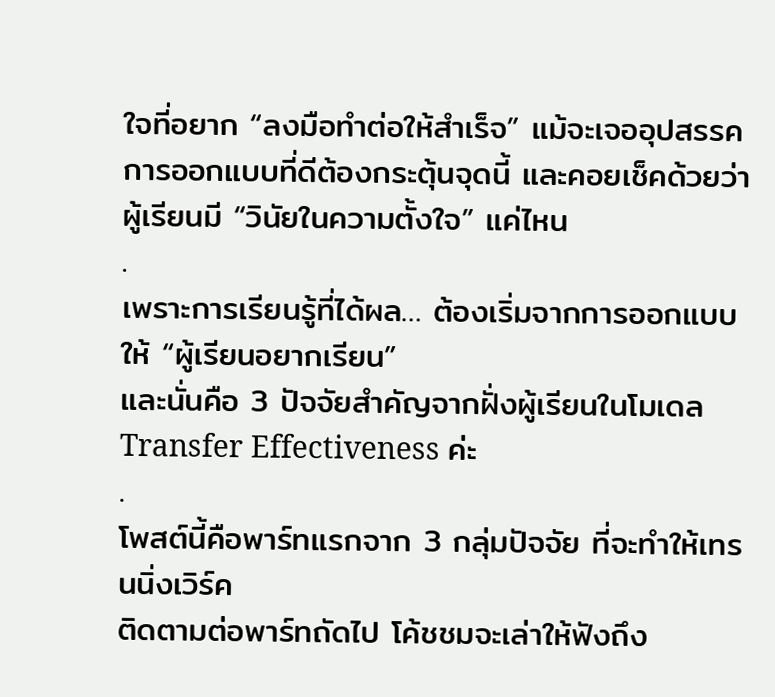ใจที่อยาก “ลงมือทำต่อให้สำเร็จ” แม้จะเจออุปสรรค
การออกแบบที่ดีต้องกระตุ้นจุดนี้ และคอยเช็คด้วยว่า ผู้เรียนมี “วินัยในความตั้งใจ” แค่ไหน
.
เพราะการเรียนรู้ที่ได้ผล… ต้องเริ่มจากการออกแบบให้ “ผู้เรียนอยากเรียน”
และนั่นคือ 3 ปัจจัยสำคัญจากฝั่งผู้เรียนในโมเดล Transfer Effectiveness ค่ะ
.
โพสต์นี้คือพาร์ทแรกจาก 3 กลุ่มปัจจัย ที่จะทำให้เทรนนิ่งเวิร์ค
ติดตามต่อพาร์ทถัดไป โค้ชชมจะเล่าให้ฟังถึง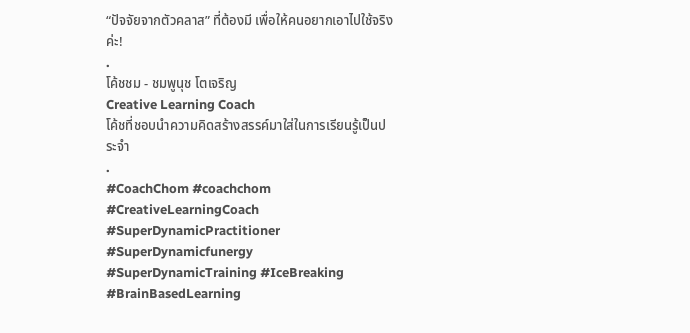“ปัจจัยจากตัวคลาส” ที่ต้องมี เพื่อให้คนอยากเอาไปใช้จริงค่ะ!
.
โค้ชชม - ชมพูนุช โตเจริญ
Creative Learning Coach
โค้ชที่ชอบนำความคิดสร้างสรรค์มาใส่ในการเรียนรู้เป็นประจำ
.
#CoachChom #coachchom #CreativeLearningCoach #SuperDynamicPractitioner #SuperDynamicfunergy #SuperDynamicTraining #IceBreaking #BrainBasedLearning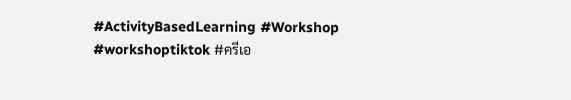#ActivityBasedLearning #Workshop #workshoptiktok #ครีเอ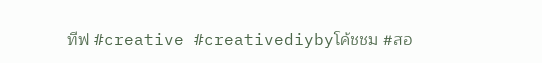ทีฟ #creative #creativediybyโค้ชชม #สอ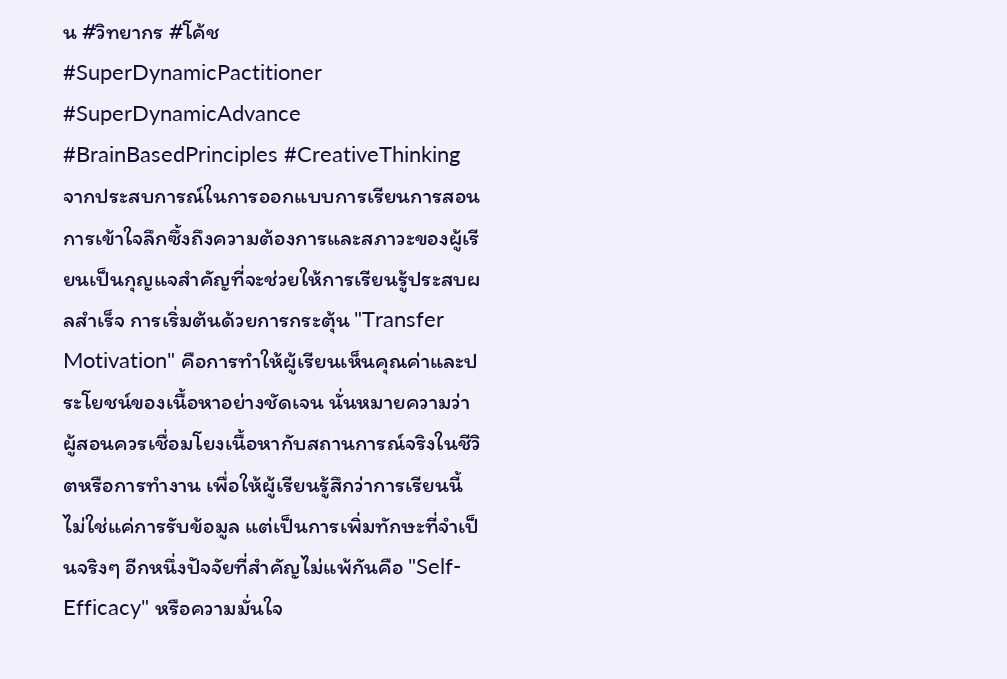น #วิทยากร #โค้ช #SuperDynamicPactitioner #SuperDynamicAdvance #BrainBasedPrinciples #CreativeThinking
จากประสบการณ์ในการออกแบบการเรียนการสอน การเข้าใจลึกซึ้งถึงความต้องการและสภาวะของผู้เรียนเป็นกุญแจสำคัญที่จะช่วยให้การเรียนรู้ประสบผลสำเร็จ การเริ่มต้นด้วยการกระตุ้น "Transfer Motivation" คือการทำให้ผู้เรียนเห็นคุณค่าและประโยชน์ของเนื้อหาอย่างชัดเจน นั่นหมายความว่าผู้สอนควรเชื่อมโยงเนื้อหากับสถานการณ์จริงในชีวิตหรือการทำงาน เพื่อให้ผู้เรียนรู้สึกว่าการเรียนนี้ไม่ใช่แค่การรับข้อมูล แต่เป็นการเพิ่มทักษะที่จำเป็นจริงๆ อีกหนึ่งปัจจัยที่สำคัญไม่แพ้กันคือ "Self-Efficacy" หรือความมั่นใจ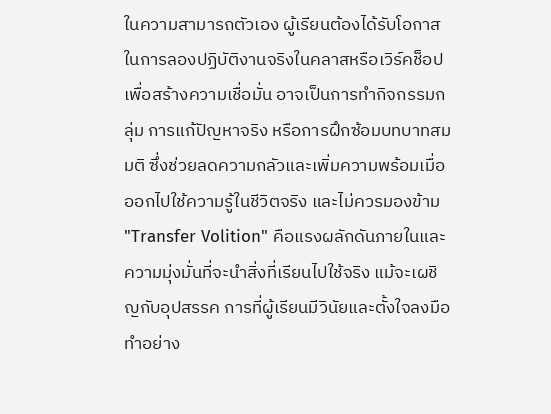ในความสามารถตัวเอง ผู้เรียนต้องได้รับโอกาสในการลองปฏิบัติงานจริงในคลาสหรือเวิร์คช็อป เพื่อสร้างความเชื่อมั่น อาจเป็นการทำกิจกรรมกลุ่ม การแก้ปัญหาจริง หรือการฝึกซ้อมบทบาทสมมติ ซึ่งช่วยลดความกลัวและเพิ่มความพร้อมเมื่อออกไปใช้ความรู้ในชีวิตจริง และไม่ควรมองข้าม "Transfer Volition" คือแรงผลักดันภายในและความมุ่งมั่นที่จะนำสิ่งที่เรียนไปใช้จริง แม้จะเผชิญกับอุปสรรค การที่ผู้เรียนมีวินัยและตั้งใจลงมือทำอย่าง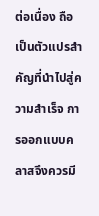ต่อเนื่อง ถือเป็นตัวแปรสำคัญที่นำไปสู่ความสำเร็จ การออกแบบคลาสจึงควรมี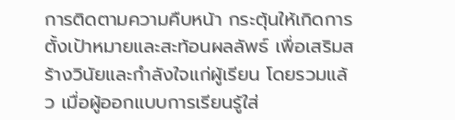การติดตามความคืบหน้า กระตุ้นให้เกิดการตั้งเป้าหมายและสะท้อนผลลัพธ์ เพื่อเสริมสร้างวินัยและกำลังใจแก่ผู้เรียน โดยรวมแล้ว เมื่อผู้ออกแบบการเรียนรู้ใส่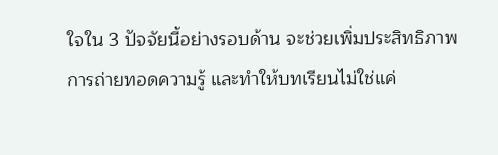ใจใน 3 ปัจจัยนี้อย่างรอบด้าน จะช่วยเพิ่มประสิทธิภาพการถ่ายทอดความรู้ และทำให้บทเรียนไม่ใช่แค่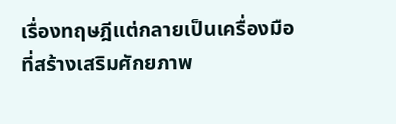เรื่องทฤษฎีแต่กลายเป็นเครื่องมือที่สร้างเสริมศักยภาพ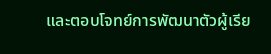และตอบโจทย์การพัฒนาตัวผู้เรีย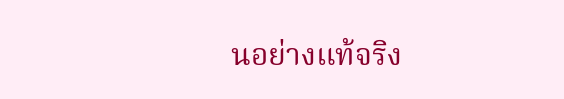นอย่างแท้จริง